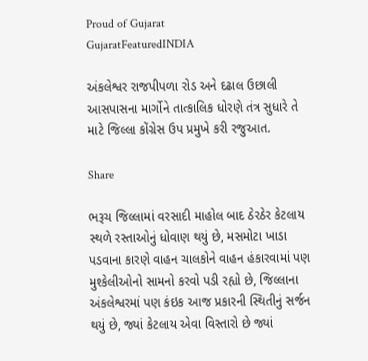Proud of Gujarat
GujaratFeaturedINDIA

અંકલેશ્વર રાજપીપળા રોડ અને દઢાલ ઉછાલી આસપાસના માર્ગોને તાત્કાલિક ધોરણે તંત્ર સુધારે તે માટે જિલ્લા કોંગ્રેસ ઉપ પ્રમુખે કરી રજુઆત.

Share

ભરૂચ જિલ્લામાં વરસાદી માહોલ બાદ ઠેરઠેર કેટલાય સ્થળે રસ્તાઓનું ધોવાણ થયું છે, મસમોટા ખાડા પડવાના કારણે વાહન ચાલકોને વાહન હંકારવામાં પણ મુશ્કેલીઓનો સામનો કરવો પડી રહ્યો છે, જિલ્લાના અંકલેશ્વરમાં પણ કંઇક આજ પ્રકારની સ્થિતીનું સર્જન થયું છે, જ્યાં કેટલાય એવા વિસ્તારો છે જ્યાં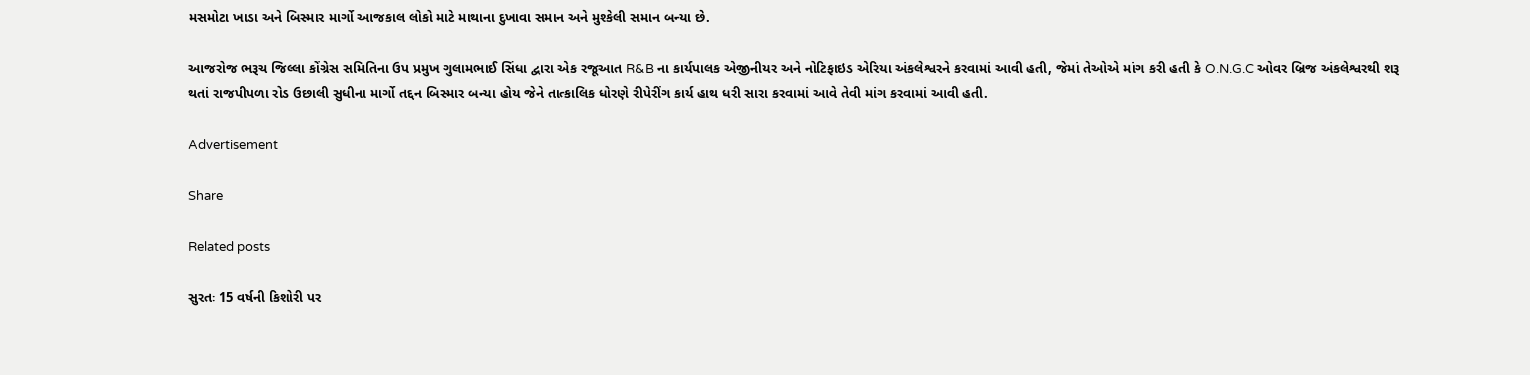મસમોટા ખાડા અને બિસ્માર માર્ગો આજકાલ લોકો માટે માથાના દુખાવા સમાન અને મુશ્કેલી સમાન બન્યા છે.

આજરોજ ભરૂચ જિલ્લા કોંગ્રેસ સમિતિના ઉપ પ્રમુખ ગુલામભાઈ સિંધા દ્વારા એક રજૂઆત R&B ના કાર્યપાલક એજીનીયર અને નોટિફાઇડ એરિયા અંકલેશ્વરને કરવામાં આવી હતી, જેમાં તેઓએ માંગ કરી હતી કે O.N.G.C ઓવર બ્રિજ અંકલેશ્વરથી શરૂ થતાં રાજપીપળા રોડ ઉછાલી સુધીના માર્ગો તદ્દન બિસ્માર બન્યા હોય જેને તાત્કાલિક ધોરણે રીપેરીંગ કાર્ય હાથ ધરી સારા કરવામાં આવે તેવી માંગ કરવામાં આવી હતી.

Advertisement

Share

Related posts

સુરતઃ 15 વર્ષની કિશોરી પર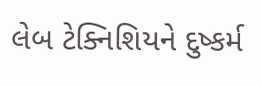લેબ ટેક્નિશિયને દુષ્કર્મ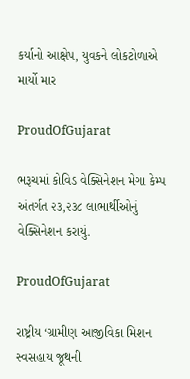કર્યાનો આક્ષેપ, યુવકને લોકટોળાએ માર્યો માર

ProudOfGujarat

ભરૂચમાં કોવિડ વેક્સિનેશન મેગા કેમ્પ અંતર્ગત ૨૩,૨૩૮ લાભાર્થીઓનું વેક્સિનેશન કરાયું.

ProudOfGujarat

રાષ્ટ્રીય ‘ગ્રામીણ આજીવિકા મિશન સ્વસહાય જૂથની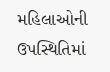મહિલાઓની ઉપસ્થિતિમાં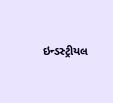ઇન્ડસ્ટ્રીયલ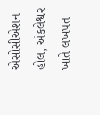એસોસીએશન હોલ, અંકલેશ્વર ખાતે લખપત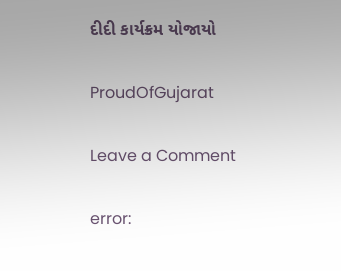દીદી કાર્યક્રમ યોજાયો

ProudOfGujarat

Leave a Comment

error: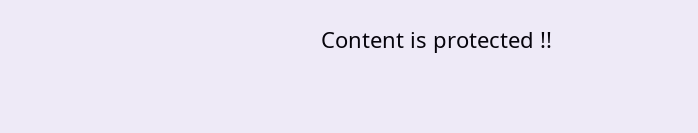Content is protected !!